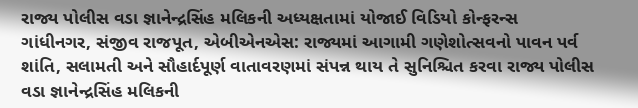રાજ્ય પોલીસ વડા જ્ઞાનેન્દ્રસિંહ મલિકની અધ્યક્ષતામાં યોજાઈ વિડિયો કોન્ફરન્સ
ગાંધીનગર, સંજીવ રાજપૂત, એબીએનએસ: રાજ્યમાં આગામી ગણેશોત્સવનો પાવન પર્વ શાંતિ, સલામતી અને સૌહાર્દપૂર્ણ વાતાવરણમાં સંપન્ન થાય તે સુનિશ્ચિત કરવા રાજ્ય પોલીસ વડા જ્ઞાનેન્દ્રસિંહ મલિકની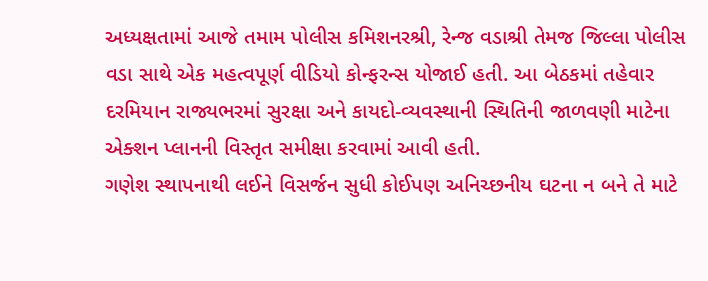અધ્યક્ષતામાં આજે તમામ પોલીસ કમિશનરશ્રી, રેન્જ વડાશ્રી તેમજ જિલ્લા પોલીસ વડા સાથે એક મહત્વપૂર્ણ વીડિયો કોન્ફરન્સ યોજાઈ હતી. આ બેઠકમાં તહેવાર દરમિયાન રાજ્યભરમાં સુરક્ષા અને કાયદો-વ્યવસ્થાની સ્થિતિની જાળવણી માટેના એક્શન પ્લાનની વિસ્તૃત સમીક્ષા કરવામાં આવી હતી.
ગણેશ સ્થાપનાથી લઈને વિસર્જન સુધી કોઈપણ અનિચ્છનીય ઘટના ન બને તે માટે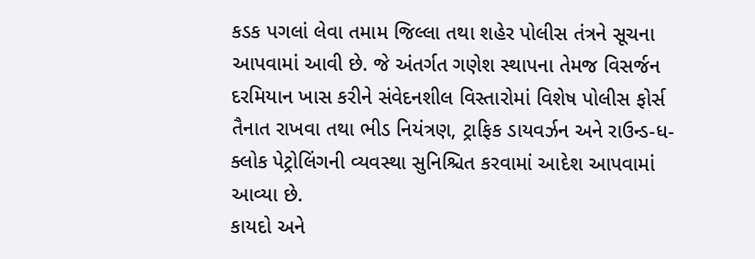કડક પગલાં લેવા તમામ જિલ્લા તથા શહેર પોલીસ તંત્રને સૂચના આપવામાં આવી છે. જે અંતર્ગત ગણેશ સ્થાપના તેમજ વિસર્જન દરમિયાન ખાસ કરીને સંવેદનશીલ વિસ્તારોમાં વિશેષ પોલીસ ફોર્સ તૈનાત રાખવા તથા ભીડ નિયંત્રણ, ટ્રાફિક ડાયવર્ઝન અને રાઉન્ડ-ધ-ક્લોક પેટ્રોલિંગની વ્યવસ્થા સુનિશ્ચિત કરવામાં આદેશ આપવામાં આવ્યા છે.
કાયદો અને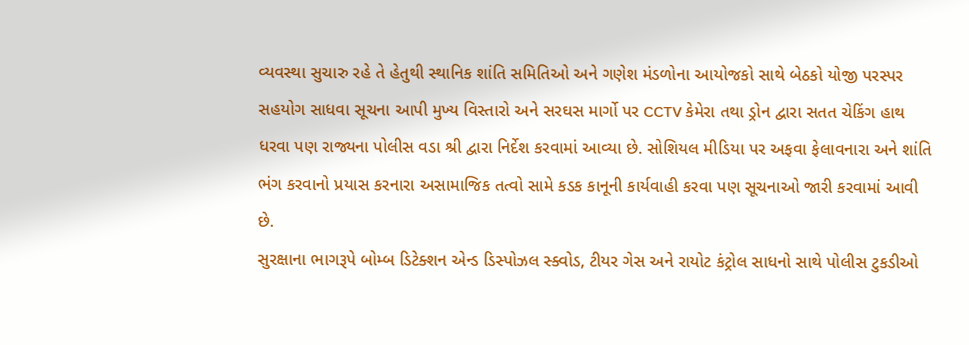વ્યવસ્થા સુચારુ રહે તે હેતુથી સ્થાનિક શાંતિ સમિતિઓ અને ગણેશ મંડળોના આયોજકો સાથે બેઠકો યોજી પરસ્પર સહયોગ સાધવા સૂચના આપી મુખ્ય વિસ્તારો અને સરઘસ માર્ગો પર CCTV કેમેરા તથા ડ્રોન દ્વારા સતત ચેકિંગ હાથ ધરવા પણ રાજ્યના પોલીસ વડા શ્રી દ્વારા નિર્દેશ કરવામાં આવ્યા છે. સોશિયલ મીડિયા પર અફવા ફેલાવનારા અને શાંતિ ભંગ કરવાનો પ્રયાસ કરનારા અસામાજિક તત્વો સામે કડક કાનૂની કાર્યવાહી કરવા પણ સૂચનાઓ જારી કરવામાં આવી છે.
સુરક્ષાના ભાગરૂપે બોમ્બ ડિટેક્શન એન્ડ ડિસ્પોઝલ સ્ક્વોડ, ટીયર ગેસ અને રાયોટ કંટ્રોલ સાધનો સાથે પોલીસ ટુકડીઓ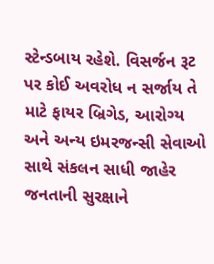સ્ટેન્ડબાય રહેશે. વિસર્જન રૂટ પર કોઈ અવરોધ ન સર્જાય તે માટે ફાયર બ્રિગેડ, આરોગ્ય અને અન્ય ઇમરજન્સી સેવાઓ સાથે સંકલન સાધી જાહેર જનતાની સુરક્ષાને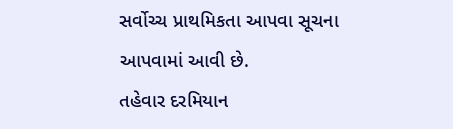સર્વોચ્ચ પ્રાથમિકતા આપવા સૂચના આપવામાં આવી છે.
તહેવાર દરમિયાન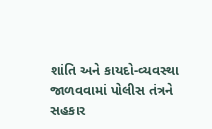શાંતિ અને કાયદો-વ્યવસ્થા જાળવવામાં પોલીસ તંત્રને સહકાર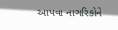આપવા નાગરિકોને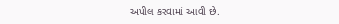અપીલ કરવામાં આવી છે.